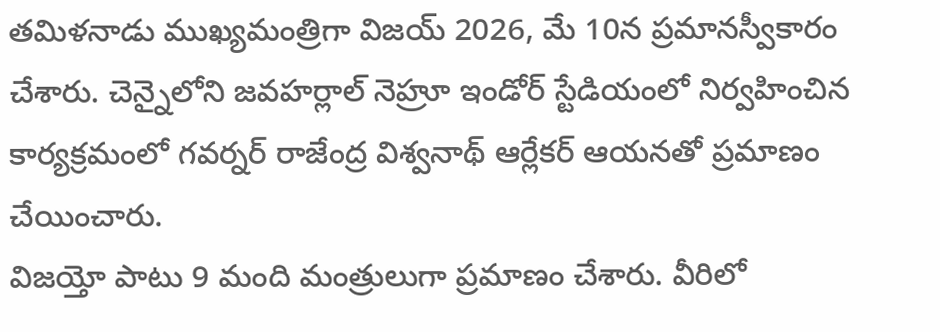తమిళనాడు ముఖ్యమంత్రిగా విజయ్ 2026, మే 10న ప్రమానస్వీకారం చేశారు. చెన్నైలోని జవహర్లాల్ నెహ్రూ ఇండోర్ స్టేడియంలో నిర్వహించిన కార్యక్రమంలో గవర్నర్ రాజేంద్ర విశ్వనాథ్ ఆర్లేకర్ ఆయనతో ప్రమాణం చేయించారు.
విజయ్తో పాటు 9 మంది మంత్రులుగా ప్రమాణం చేశారు. వీరిలో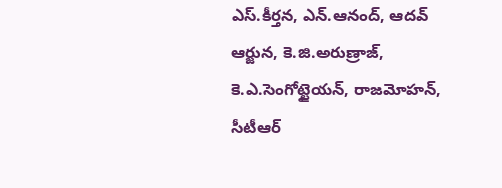ఎస్.కీర్తన, ఎన్.ఆనంద్, ఆదవ్ ఆర్జున, కె.జి.అరుణ్రాజ్, కె.ఎ.సెంగోట్టైయన్, రాజమోహన్, సీటీఆర్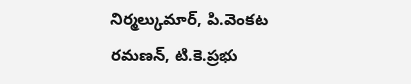నిర్మల్కుమార్, పి.వెంకట రమణన్, టి.కె.ప్రభు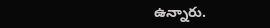ఉన్నారు.